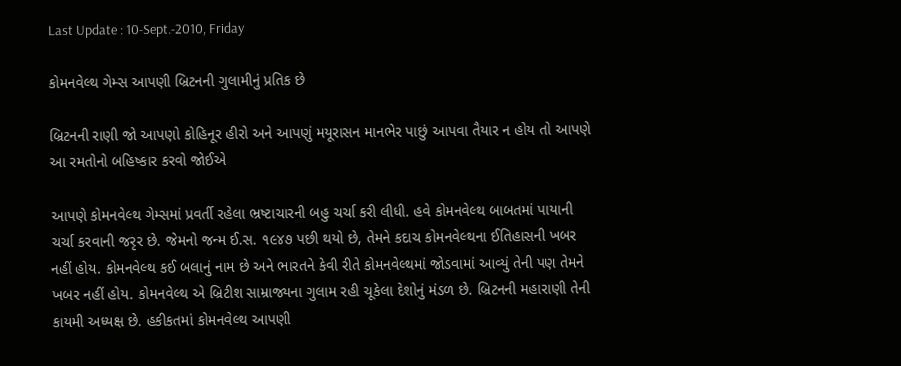Last Update : 10-Sept.-2010, Friday

કોમનવેલ્થ ગેમ્સ આપણી બ્રિટનની ગુલામીનું પ્રતિક છે

બ્રિટનની રાણી જો આપણો કોહિનૂર હીરો અને આપણું મયૂરાસન માનભેર પાછું આપવા તૈયાર ન હોય તો આપણે આ રમતોનો બહિષ્કાર કરવો જોઈએ

આપણે કોમનવેલ્થ ગેમ્સમાં પ્રવર્તી રહેલા ભ્રષ્ટાચારની બહુ ચર્ચા કરી લીધી. હવે કોમનવેલ્થ બાબતમાં પાયાની ચર્ચા કરવાની જરૃર છે. જેમનો જન્મ ઈ.સ. ૧૯૪૭ પછી થયો છે, તેમને કદાચ કોમનવેલ્થના ઈતિહાસની ખબર નહીં હોય. કોમનવેલ્થ કઈ બલાનું નામ છે અને ભારતને કેવી રીતે કોમનવેલ્થમાં જોડવામાં આવ્યું તેની પણ તેમને ખબર નહીં હોય. કોમનવેલ્થ એ બ્રિટીશ સામ્રાજ્યના ગુલામ રહી ચૂકેલા દેશોનું મંડળ છે. બ્રિટનની મહારાણી તેની કાયમી અધ્યક્ષ છે. હકીકતમાં કોમનવેલ્થ આપણી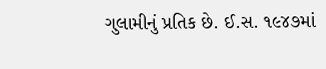ગુલામીનું પ્રતિક છે. ઈ.સ. ૧૯૪૭માં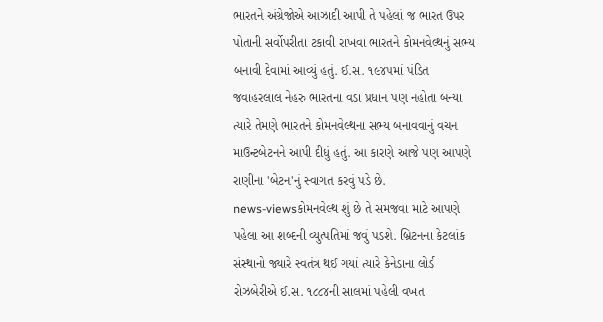ભારતને અંગ્રેજોએ આઝાદી આપી તે પહેલાં જ ભારત ઉપર પોતાની સર્વોપરીતા ટકાવી રાખવા ભારતને કોમનવેલ્થનું સભ્ય બનાવી દેવામાં આવ્યું હતું. ઈ.સ. ૧૯૪૫માં પંડિત જવાહરલાલ નેહરુ ભારતના વડા પ્રધાન પણ નહોતા બન્યા ત્યારે તેમણે ભારતને કોમનવેલ્થના સભ્ય બનાવવાનું વચન માઉન્ટબેટનને આપી દીધું હતું. આ કારણે આજે પણ આપણે રાણીના 'બેટન'નું સ્વાગત કરવું પડે છે.
news-viewsકોમનવેલ્થ શું છે તે સમજવા માટે આપણે પહેલા આ શબ્દની વ્યુત્પતિમાં જવું પડશે. બ્રિટનના કેટલાંક સંસ્થાનો જ્યારે સ્વતંત્ર થઈ ગયાં ત્યારે કેનેડાના લોર્ડ રોઝબેરીએ ઈ.સ. ૧૮૮૪ની સાલમાં પહેલી વખત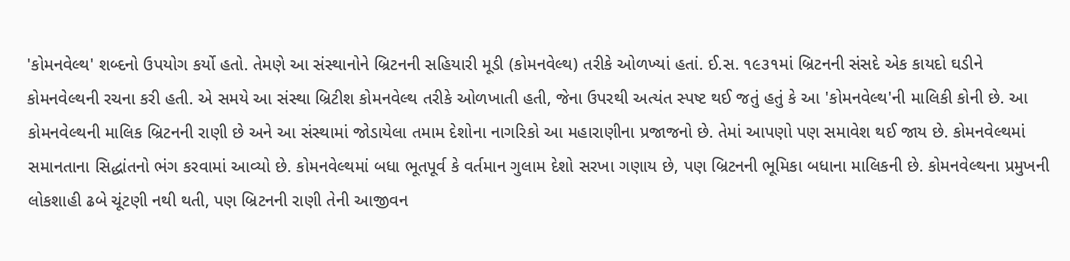'કોમનવેલ્થ' શબ્દનો ઉપયોગ કર્યો હતો. તેમણે આ સંસ્થાનોને બ્રિટનની સહિયારી મૂડી (કોમનવેલ્થ) તરીકે ઓળખ્યાં હતાં. ઈ.સ. ૧૯૩૧માં બ્રિટનની સંસદે એક કાયદો ઘડીને કોમનવેલ્થની રચના કરી હતી. એ સમયે આ સંસ્થા બ્રિટીશ કોમનવેલ્થ તરીકે ઓળખાતી હતી, જેના ઉપરથી અત્યંત સ્પષ્ટ થઈ જતું હતું કે આ 'કોમનવેલ્થ'ની માલિકી કોની છે. આ કોમનવેલ્થની માલિક બ્રિટનની રાણી છે અને આ સંસ્થામાં જોડાયેલા તમામ દેશોના નાગરિકો આ મહારાણીના પ્રજાજનો છે. તેમાં આપણો પણ સમાવેશ થઈ જાય છે. કોમનવેલ્થમાં સમાનતાના સિદ્ધાંતનો ભંગ કરવામાં આવ્યો છે. કોમનવેલ્થમાં બધા ભૂતપૂર્વ કે વર્તમાન ગુલામ દેશો સરખા ગણાય છે, પણ બ્રિટનની ભૂમિકા બધાના માલિકની છે. કોમનવેલ્થના પ્રમુખની લોકશાહી ઢબે ચૂંટણી નથી થતી, પણ બ્રિટનની રાણી તેની આજીવન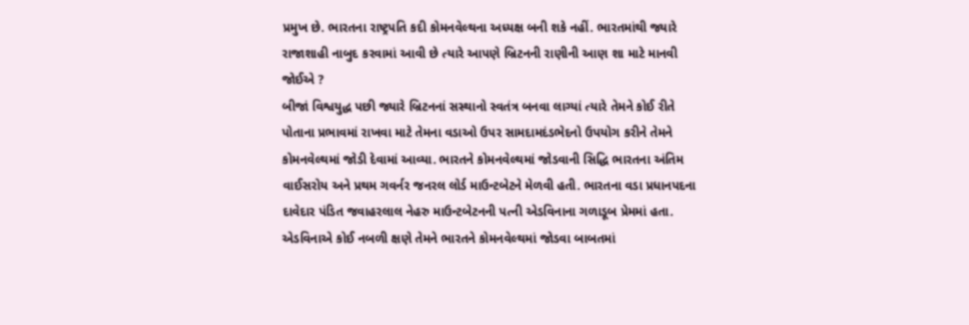પ્રમુખ છે. ભારતના રાષ્ટ્રપતિ કદી કોમનવેલ્થના અધ્યક્ષ બની શકે નહીં. ભારતમાંથી જ્યારે રાજાશાહી નાબુદ કરવામાં આવી છે ત્યારે આપણે બ્રિટનની રાણીની આણ શા માટે માનવી જોઈએ ?
બીજાં વિશ્વયુદ્ધ પછી જ્યારે બ્રિટનનાં સસ્થાનો સ્વતંત્ર બનવા લાગ્યાં ત્યારે તેમને કોઈ રીતે પોતાના પ્રભાવમાં રાખવા માટે તેમના વડાઓ ઉપર સામદામદંડભેદનો ઉપયોગ કરીને તેમને કોમનવેલ્થમાં જોડી દેવામાં આવ્યા. ભારતને કોમનવેલ્થમાં જોડવાની સિદ્ધિ ભારતના અંતિમ વાઈસરોય અને પ્રથમ ગવર્નર જનરલ લોર્ડ માઉન્ટબેટને મેળવી હતી. ભારતના વડા પ્રધાનપદના દાવેદાર પંડિત જવાહરલાલ નેહરુ માઉન્ટબેટનની પત્ની એડવિનાના ગળાડૂબ પ્રેમમાં હતા. એડવિનાએ કોઈ નબળી ક્ષણે તેમને ભારતને કોમનવેલ્થમાં જોડવા બાબતમાં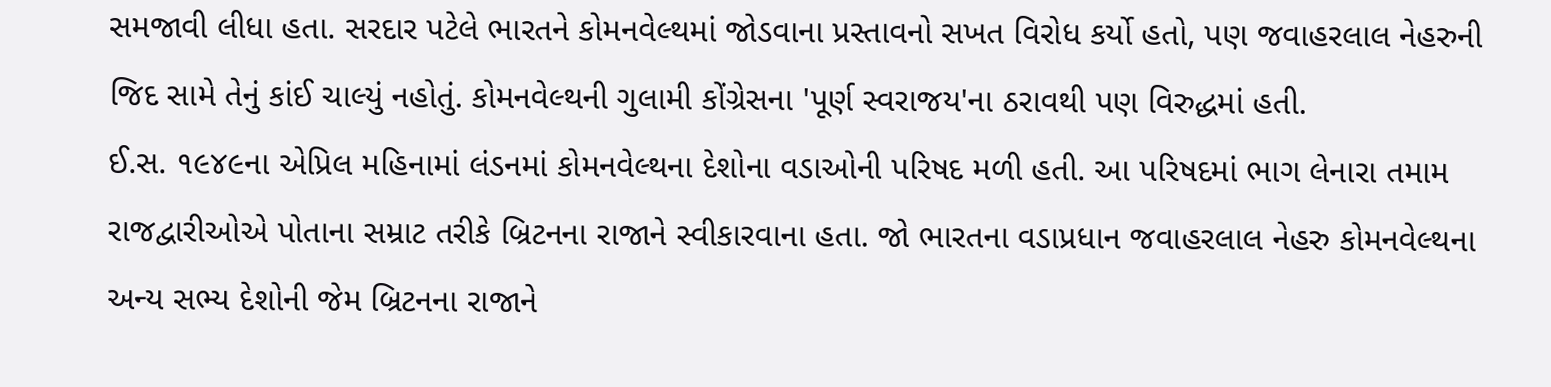સમજાવી લીધા હતા. સરદાર પટેલે ભારતને કોમનવેલ્થમાં જોડવાના પ્રસ્તાવનો સખત વિરોધ કર્યો હતો, પણ જવાહરલાલ નેહરુની જિદ સામે તેનું કાંઈ ચાલ્યું નહોતું. કોમનવેલ્થની ગુલામી કોંગ્રેસના 'પૂર્ણ સ્વરાજય'ના ઠરાવથી પણ વિરુદ્ધમાં હતી.
ઈ.સ. ૧૯૪૯ના એપ્રિલ મહિનામાં લંડનમાં કોમનવેલ્થના દેશોના વડાઓની પરિષદ મળી હતી. આ પરિષદમાં ભાગ લેનારા તમામ રાજદ્વારીઓએ પોતાના સમ્રાટ તરીકે બ્રિટનના રાજાને સ્વીકારવાના હતા. જો ભારતના વડાપ્રધાન જવાહરલાલ નેહરુ કોમનવેલ્થના અન્ય સભ્ય દેશોની જેમ બ્રિટનના રાજાને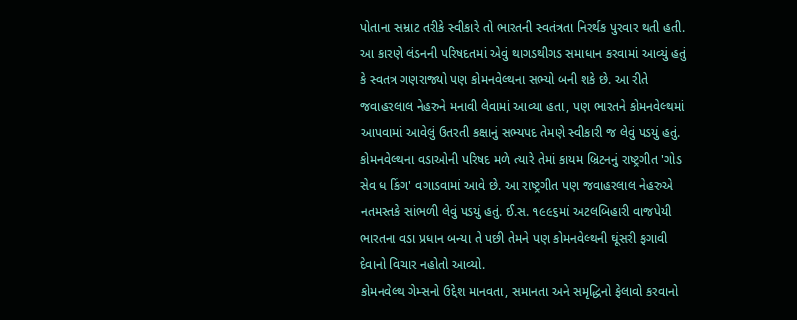પોતાના સમ્રાટ તરીકે સ્વીકારે તો ભારતની સ્વતંત્રતા નિરર્થક પુરવાર થતી હતી. આ કારણે લંડનની પરિષદતમાં એવું થાગડથીગડ સમાધાન કરવામાં આવ્યું હતું કે સ્વતત્ર ગણરાજ્યો પણ કોમનવેલ્થના સભ્યો બની શકે છે. આ રીતે જવાહરલાલ નેહરુને મનાવી લેવામાં આવ્યા હતા, પણ ભારતને કોમનવેલ્થમાં આપવામાં આવેલું ઉતરતી કક્ષાનું સભ્યપદ તેમણે સ્વીકારી જ લેવું પડયું હતું. કોમનવેલ્થના વડાઓની પરિષદ મળે ત્યારે તેમાં કાયમ બ્રિટનનું રાષ્ટ્રગીત 'ગોડ સેવ ધ કિંગ' વગાડવામાં આવે છે. આ રાષ્ટ્રગીત પણ જવાહરલાલ નેહરુએ નતમસ્તકે સાંભળી લેવું પડયું હતું. ઈ.સ. ૧૯૯૬માં અટલબિહારી વાજપેયી ભારતના વડા પ્રધાન બન્યા તે પછી તેમને પણ કોમનવેલ્થની ઘૂંસરી ફગાવી દેવાનો વિચાર નહોતો આવ્યો.
કોમનવેલ્થ ગેમ્સનો ઉદ્દેશ માનવતા, સમાનતા અને સમૃદ્ધિનો ફેલાવો કરવાનો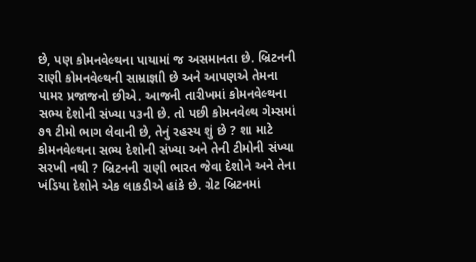છે, પણ કોમનવેલ્થના પાયામાં જ અસમાનતા છે. બ્રિટનની રાણી કોમનવેલ્થની સામ્રાજ્ઞાી છે અને આપણએ તેમના પામર પ્રજાજનો છીએ. આજની તારીખમાં કોમનવેલ્થના સભ્ય દેશોની સંખ્યા ૫૩ની છે. તો પછી કોમનવેલ્થ ગેમ્સમાં ૭૧ ટીમો ભાગ લેવાની છે, તેનું રહસ્ય શું છે ? શા માટે કોમનવેલ્થના સભ્ય દેશોની સંખ્યા અને તેની ટીમોની સંખ્યા સરખી નથી ? બ્રિટનની રાણી ભારત જેવા દેશોને અને તેના ખંડિયા દેશોને એક લાકડીએ હાંકે છે. ગ્રેટ બ્રિટનમાં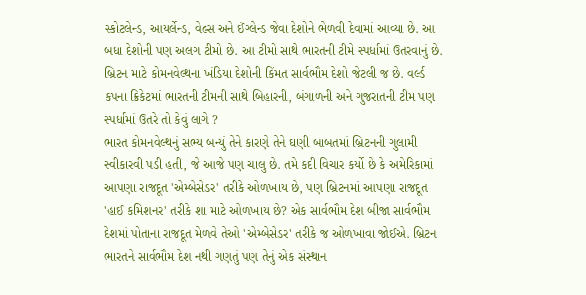સ્કોટલેન્ડ, આયર્લેન્ડ, વેલ્સ અને ઈંગ્લેન્ડ જેવા દેશોને ભેળવી દેવામાં આવ્યા છે. આ બધા દેશોની પણ અલગ ટીમો છે. આ ટીમો સાથે ભારતની ટીમે સ્પર્ધામાં ઉતરવાનું છે. બ્રિટન માટે કોમનવેલ્થના ખંડિયા દેશોની કિંમત સાર્વભૌમ દેશો જેટલી જ છે. વર્લ્ડ કપના ક્રિકેટમાં ભારતની ટીમની સાથે બિહારની, બંગાળની અને ગુજરાતની ટીમ પણ સ્પર્ધામાં ઉતરે તો કેવું લાગે ?
ભારત કોમનવેલ્થનું સભ્ય બન્યું તેને કારણે તેને ઘણી બાબતમાં બ્રિટનની ગુલામી સ્વીકારવી પડી હતી, જે આજે પણ ચાલુ છે. તમે કદી વિચાર કર્યો છે કે અમેરિકામાં આપણા રાજદૂત 'એમ્બેસેડર' તરીકે ઓળખાય છે, પણ બ્રિટનમાં આપણા રાજદૂત 'હાઈ કમિશનર' તરીકે શા માટે ઓળખાય છે? એક સાર્વભૌમ દેશ બીજા સાર્વભૌમ દેશમાં પોતાના રાજદૂત મેળવે તેઓ 'એમ્બેસેડર' તરીકે જ ઓળખાવા જોઈએ. બ્રિટન ભારતને સાર્વભૌમ દેશ નથી ગણતું પણ તેનું એક સંસ્થાન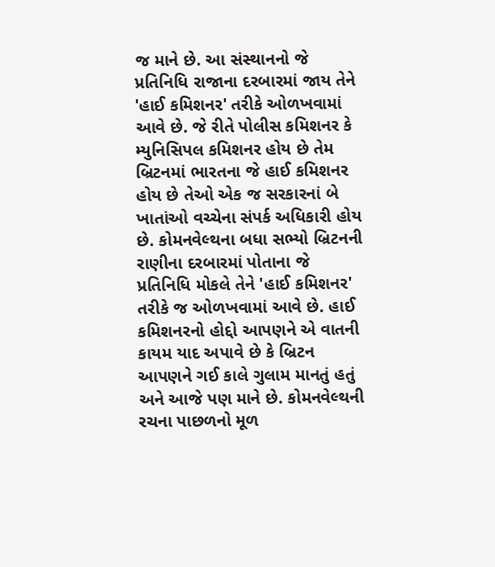જ માને છે. આ સંસ્થાનનો જે પ્રતિનિધિ રાજાના દરબારમાં જાય તેને 'હાઈ કમિશનર' તરીકે ઓળખવામાં આવે છે. જે રીતે પોલીસ કમિશનર કે મ્યુનિસિપલ કમિશનર હોય છે તેમ બ્રિટનમાં ભારતના જે હાઈ કમિશનર હોય છે તેઓ એક જ સરકારનાં બે ખાતાંઓ વચ્ચેના સંપર્ક અધિકારી હોય છે. કોમનવેલ્થના બધા સભ્યો બ્રિટનની રાણીના દરબારમાં પોતાના જે પ્રતિનિધિ મોકલે તેને 'હાઈ કમિશનર' તરીકે જ ઓળખવામાં આવે છે. હાઈ કમિશનરનો હોદ્દો આપણને એ વાતની કાયમ યાદ અપાવે છે કે બ્રિટન આપણને ગઈ કાલે ગુલામ માનતું હતું અને આજે પણ માને છે. કોમનવેલ્થની રચના પાછળનો મૂળ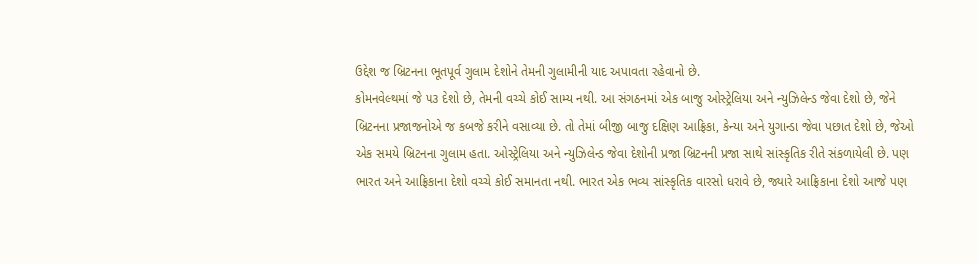ઉદ્દેશ જ બ્રિટનના ભૂતપૂર્વ ગુલામ દેશોને તેમની ગુલામીની યાદ અપાવતા રહેવાનો છે.
કોમનવેલ્થમાં જે ૫૩ દેશો છે, તેમની વચ્ચે કોઈ સામ્ય નથી. આ સંગઠનમાં એક બાજુ ઓસ્ટ્રેલિયા અને ન્યુઝિલેન્ડ જેવા દેશો છે, જેને બ્રિટનના પ્રજાજનોએ જ કબજે કરીને વસાવ્યા છે. તો તેમાં બીજી બાજુ દક્ષિણ આફ્રિકા, કેન્યા અને યુગાન્ડા જેવા પછાત દેશો છે, જેઓ એક સમયે બ્રિટનના ગુલામ હતા. ઓસ્ટ્રેલિયા અને ન્યુઝિલેન્ડ જેવા દેશોની પ્રજા બ્રિટનની પ્રજા સાથે સાંસ્કૃતિક રીતે સંકળાયેલી છે. પણ ભારત અને આફ્રિકાના દેશો વચ્ચે કોઈ સમાનતા નથી. ભારત એક ભવ્ય સાંસ્કૃતિક વારસો ધરાવે છે, જ્યારે આફ્રિકાના દેશો આજે પણ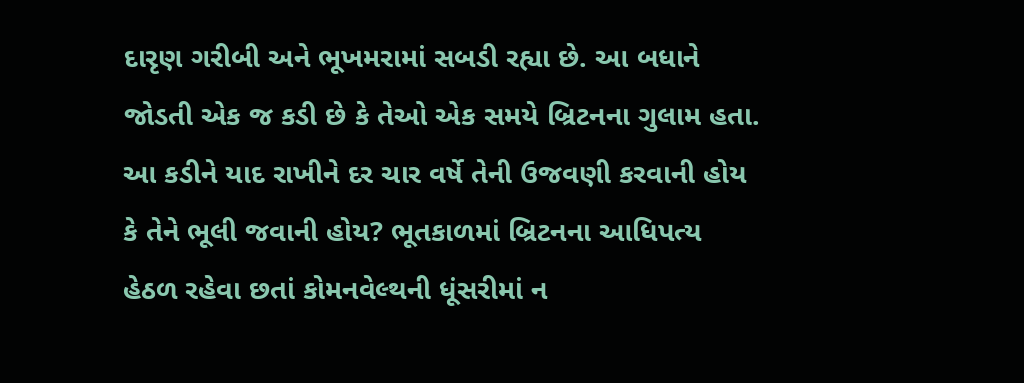દારૃણ ગરીબી અને ભૂખમરામાં સબડી રહ્યા છે. આ બધાને જોડતી એક જ કડી છે કે તેઓ એક સમયે બ્રિટનના ગુલામ હતા. આ કડીને યાદ રાખીને દર ચાર વર્ષે તેની ઉજવણી કરવાની હોય કે તેને ભૂલી જવાની હોય? ભૂતકાળમાં બ્રિટનના આધિપત્ય હેઠળ રહેવા છતાં કોમનવેલ્થની ધૂંસરીમાં ન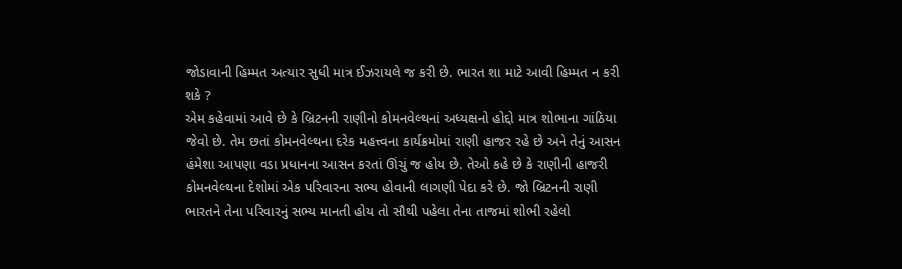જોડાવાની હિમ્મત અત્યાર સુધી માત્ર ઈઝરાયલે જ કરી છે. ભારત શા માટે આવી હિમ્મત ન કરી શકે ?
એમ કહેવામાં આવે છે કે બ્રિટનની રાણીનો કોમનવેલ્થનાં અધ્યક્ષનો હોદ્દો માત્ર શોભાના ગાંઠિયા જેવો છે. તેમ છતાં કોમનવેલ્થના દરેક મહત્ત્વના કાર્યક્રમોમાં રાણી હાજર રહે છે અને તેનું આસન હંમેશા આપણા વડા પ્રધાનના આસન કરતાં ઊંચું જ હોય છે. તેઓ કહે છે કે રાણીની હાજરી કોમનવેલ્થના દેશોમાં એક પરિવારના સભ્ય હોવાની લાગણી પેદા કરે છે. જો બ્રિટનની રાણી ભારતને તેના પરિવારનું સભ્ય માનતી હોય તો સૌથી પહેલા તેના તાજમાં શોભી રહેલો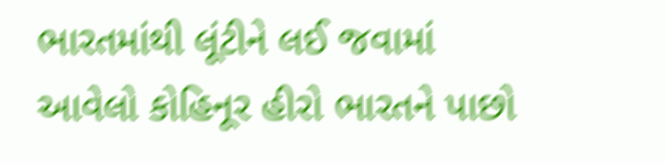ભારતમાંથી લૂંટીને લઈ જવામાં આવેલો કોહિનૂર હીરો ભારતને પાછો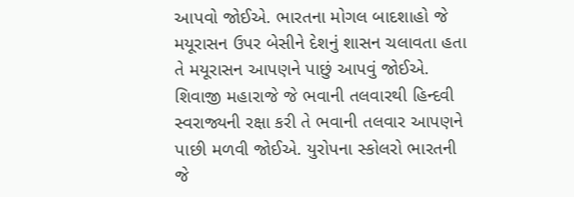આપવો જોઈએ. ભારતના મોગલ બાદશાહો જે મયૂરાસન ઉપર બેસીને દેશનું શાસન ચલાવતા હતા તે મયૂરાસન આપણને પાછું આપવું જોઈએ. શિવાજી મહારાજે જે ભવાની તલવારથી હિન્દવી સ્વરાજ્યની રક્ષા કરી તે ભવાની તલવાર આપણને પાછી મળવી જોઈએ. યુરોપના સ્કોલરો ભારતની જે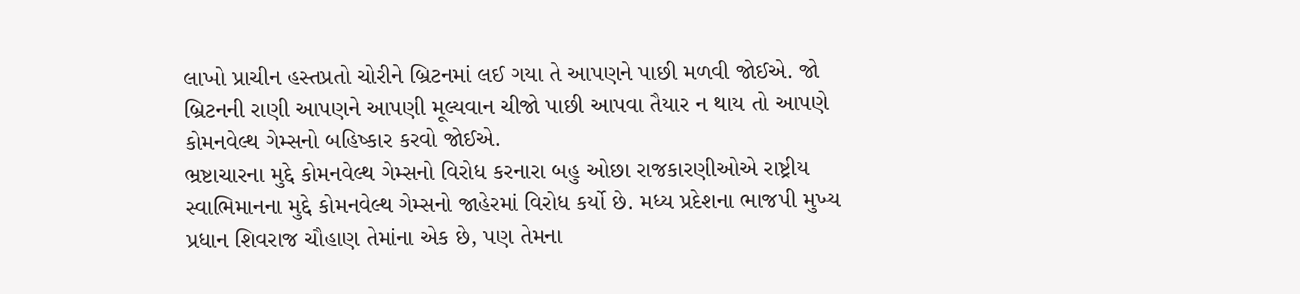લાખો પ્રાચીન હસ્તપ્રતો ચોરીને બ્રિટનમાં લઈ ગયા તે આપણને પાછી મળવી જોઈએ. જો બ્રિટનની રાણી આપણને આપણી મૂલ્યવાન ચીજો પાછી આપવા તૈયાર ન થાય તો આપણે કોમનવેલ્થ ગેમ્સનો બહિષ્કાર કરવો જોઈએ.
ભ્રષ્ટાચારના મુદ્દે કોમનવેલ્થ ગેમ્સનો વિરોધ કરનારા બહુ ઓછા રાજકારણીઓએ રાષ્ટ્રીય સ્વાભિમાનના મુદ્દે કોમનવેલ્થ ગેમ્સનો જાહેરમાં વિરોધ કર્યો છે. મધ્ય પ્રદેશના ભાજપી મુખ્ય પ્રધાન શિવરાજ ચૌહાણ તેમાંના એક છે, પણ તેમના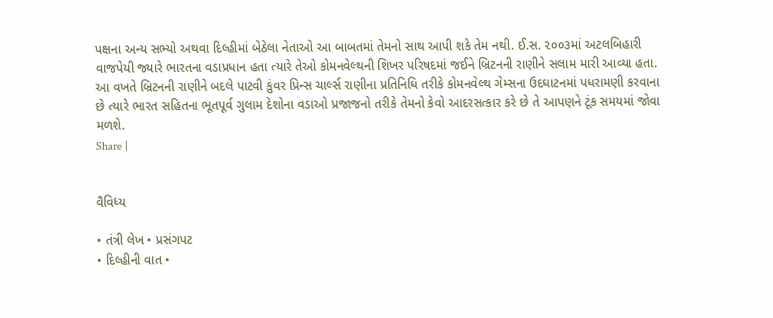પક્ષના અન્ય સભ્યો અથવા દિલ્હીમાં બેઠેલા નેતાઓ આ બાબતમાં તેમનો સાથ આપી શકે તેમ નથી. ઈ.સ. ૨૦૦૩માં અટલબિહારી વાજપેયી જ્યારે ભારતના વડાપ્રધાન હતા ત્યારે તેઓ કોમનવેલ્થની શિખર પરિષદમાં જઈને બ્રિટનની રાણીને સલામ મારી આવ્યા હતા. આ વખતે બ્રિટનની રાણીને બદલે પાટવી કુંવર પ્રિન્સ ચાર્લ્સ રાણીના પ્રતિનિધિ તરીકે કોમનવેલ્થ ગેમ્સના ઉદઘાટનમાં પધરામણી કરવાના છે ત્યારે ભારત સહિતના ભૂતપૂર્વ ગુલામ દેશોના વડાઓ પ્રજાજનો તરીકે તેમનો કેવો આદરસત્કાર કરે છે તે આપણને ટૂંક સમયમાં જોવા મળશે.
Share |


વૈવિધ્ય

• તંત્રી લેખ • પ્રસંગપટ
• દિલ્હીની વાત •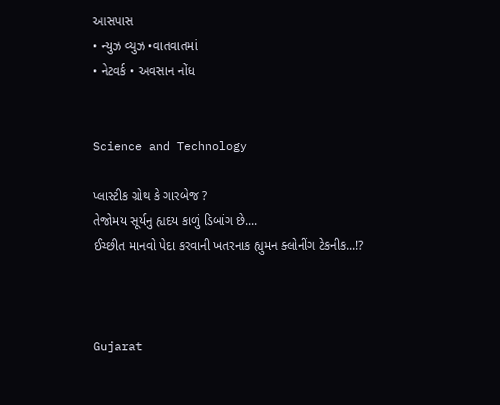આસપાસ
• ન્યુઝ વ્યુઝ •વાતવાતમાં
• નેટવર્ક • અવસાન નોંધ


Science and Technology

પ્લાસ્ટીક ગ્રોથ કે ગારબેજ ?
તેજોમય સૂર્યનુ હ્યદય કાળું ડિબાંગ છે....
ઈચ્છીત માનવો પેદા કરવાની ખતરનાક હ્યુમન ક્લોનીંગ ટેકનીક...!?



Gujarat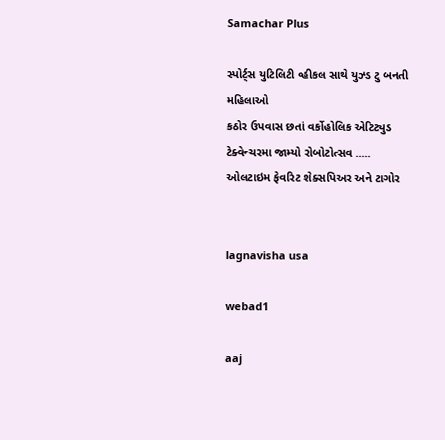Samachar Plus

સ્પોર્ટ્સ યુટિલિટી વ્હીકલ સાથે યુઝ્ડ ટુ બનતી મહિલાઓ
કઠોર ઉપવાસ છતાં વર્કોહોલિક એટિટ્યુડ
ટેક્વેન્ચરમા જામ્યો રોબોટોત્સવ .....
ઓલટાઇમ ફેવરિટ શેક્સપિઅર અને ટાગોર


lagnavisha usa

webad1

aaj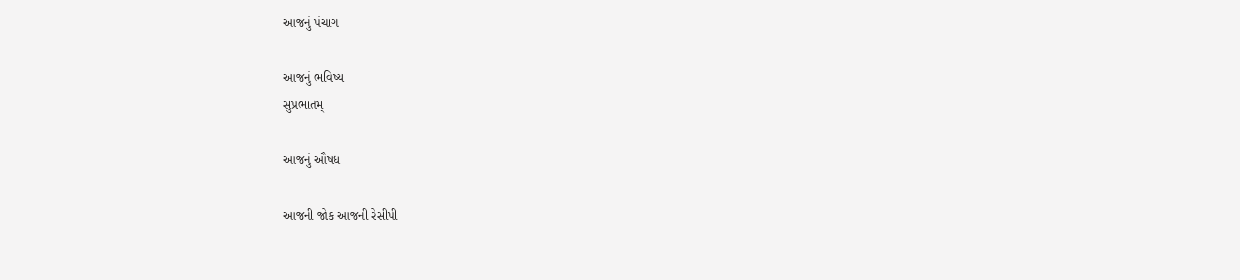આજનું પંચાગ

આજનું ભવિષ્ય
સુપ્રભાતમ્

આજનું ઔષધ

આજની જોક આજની રેસીપી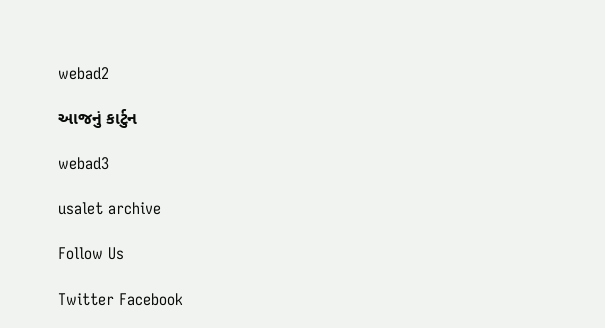webad2

આજનું કાર્ટુન

webad3

usalet archive

Follow Us

Twitter Facebook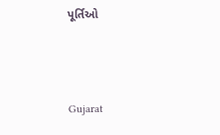પૂર્તિઓ



Gujarat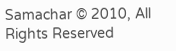Samachar © 2010, All Rights Reserved